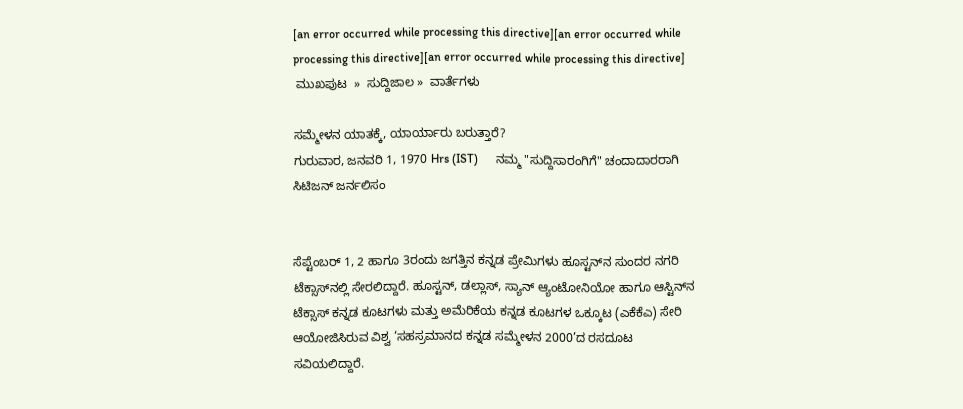[an error occurred while processing this directive][an error occurred while processing this directive][an error occurred while processing this directive]
 ಮುಖಪುಟ  »  ಸುದ್ದಿಜಾಲ »  ವಾರ್ತೆಗಳು

ಸಮ್ಮೇಳನ ಯಾತಕ್ಕೆ, ಯಾರ್ಯಾರು ಬರುತ್ತಾರೆ?
ಗುರುವಾರ, ಜನವರಿ 1, 1970 Hrs (IST)      ನಮ್ಮ "ಸುದ್ದಿಸಾರಂಗಿಗೆ" ಚಂದಾದಾರರಾಗಿ     ಸಿಟಿಜನ್ ಜರ್ನಲಿಸಂ


ಸೆಪ್ಟೆಂಬರ್‌ 1, 2 ಹಾಗೂ 3ರಂದು ಜಗತ್ತಿನ ಕನ್ನಡ ಪ್ರೇಮಿಗಳು ಹೂಸ್ಟನ್‌ನ ಸುಂದರ ನಗರಿ ಟೆಕ್ಸಾಸ್‌ನಲ್ಲಿ ಸೇರಲಿದ್ದಾರೆ. ಹೂಸ್ಟನ್‌, ಡಲ್ಲಾಸ್‌, ಸ್ಯಾನ್‌ ಆ್ಯಂಟೋನಿಯೋ ಹಾಗೂ ಆಸ್ಟಿನ್‌ನ ಟೆಕ್ಸಾಸ್‌ ಕನ್ನಡ ಕೂಟಗಳು ಮತ್ತು ಅಮೆರಿಕೆಯ ಕನ್ನಡ ಕೂಟಗಳ ಒಕ್ಕೂಟ (ಎಕೆಕೆಎ) ಸೇರಿ ಆಯೋಜಿಸಿರುವ ವಿಶ್ವ ‘ಸಹಸ್ರಮಾನದ ಕನ್ನಡ ಸಮ್ಮೇಳನ 2000’ದ ರಸದೂಟ ಸವಿಯಲಿದ್ದಾರೆ.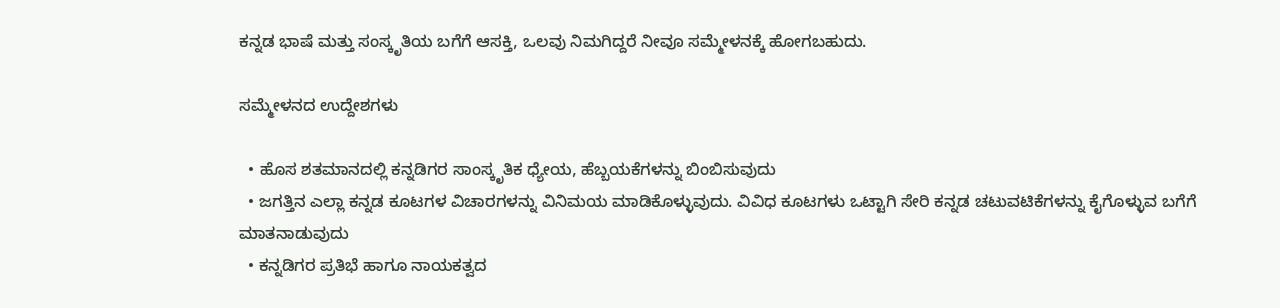ಕನ್ನಡ ಭಾಷೆ ಮತ್ತು ಸಂಸ್ಕೃತಿಯ ಬಗೆಗೆ ಆಸಕ್ತಿ, ಒಲವು ನಿಮಗಿದ್ದರೆ ನೀವೂ ಸಮ್ಮೇಳನಕ್ಕೆ ಹೋಗಬಹುದು.

ಸಮ್ಮೇಳನದ ಉದ್ದೇಶಗಳು

  • ಹೊಸ ಶತಮಾನದಲ್ಲಿ ಕನ್ನಡಿಗರ ಸಾಂಸ್ಕೃತಿಕ ಧ್ಯೇಯ, ಹೆಬ್ಬಯಕೆಗಳನ್ನು ಬಿಂಬಿಸುವುದು
  • ಜಗತ್ತಿನ ಎಲ್ಲಾ ಕನ್ನಡ ಕೂಟಗಳ ವಿಚಾರಗಳನ್ನು ವಿನಿಮಯ ಮಾಡಿಕೊಳ್ಳುವುದು. ವಿವಿಧ ಕೂಟಗಳು ಒಟ್ಟಾಗಿ ಸೇರಿ ಕನ್ನಡ ಚಟುವಟಿಕೆಗಳನ್ನು ಕೈಗೊಳ್ಳುವ ಬಗೆಗೆ ಮಾತನಾಡುವುದು
  • ಕನ್ನಡಿಗರ ಪ್ರತಿಭೆ ಹಾಗೂ ನಾಯಕತ್ವದ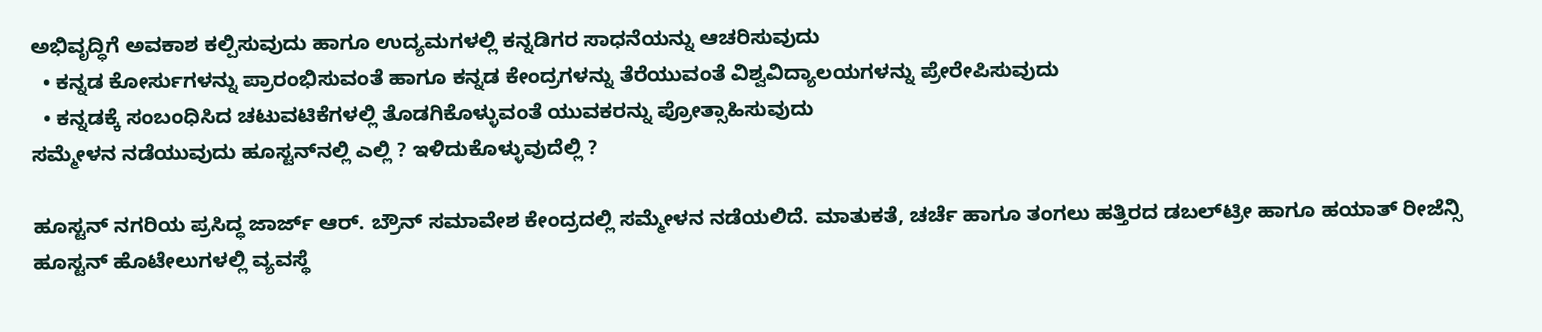ಅಭಿವೃದ್ಧಿಗೆ ಅವಕಾಶ ಕಲ್ಪಿಸುವುದು ಹಾಗೂ ಉದ್ಯಮಗಳಲ್ಲಿ ಕನ್ನಡಿಗರ ಸಾಧನೆಯನ್ನು ಆಚರಿಸುವುದು
  • ಕನ್ನಡ ಕೋರ್ಸುಗಳನ್ನು ಪ್ರಾರಂಭಿಸುವಂತೆ ಹಾಗೂ ಕನ್ನಡ ಕೇಂದ್ರಗಳನ್ನು ತೆರೆಯುವಂತೆ ವಿಶ್ವವಿದ್ಯಾಲಯಗಳನ್ನು ಪ್ರೇರೇಪಿಸುವುದು
  • ಕನ್ನಡಕ್ಕೆ ಸಂಬಂಧಿಸಿದ ಚಟುವಟಿಕೆಗಳಲ್ಲಿ ತೊಡಗಿಕೊಳ್ಳುವಂತೆ ಯುವಕರನ್ನು ಪ್ರೋತ್ಸಾಹಿಸುವುದು
ಸಮ್ಮೇಳನ ನಡೆಯುವುದು ಹೂಸ್ಟನ್‌ನಲ್ಲಿ ಎಲ್ಲಿ ? ಇಳಿದುಕೊಳ್ಳುವುದೆಲ್ಲಿ ?

ಹೂಸ್ಟನ್‌ ನಗರಿಯ ಪ್ರಸಿದ್ಧ ಜಾರ್ಜ್‌ ಆರ್‌. ಬ್ರೌನ್‌ ಸಮಾವೇಶ ಕೇಂದ್ರದಲ್ಲಿ ಸಮ್ಮೇಳನ ನಡೆಯಲಿದೆ. ಮಾತುಕತೆ, ಚರ್ಚೆ ಹಾಗೂ ತಂಗಲು ಹತ್ತಿರದ ಡಬಲ್‌ಟ್ರೀ ಹಾಗೂ ಹಯಾತ್‌ ರೀಜೆನ್ಸಿ ಹೂಸ್ಟನ್‌ ಹೊಟೇಲುಗಳಲ್ಲಿ ವ್ಯವಸ್ಥೆ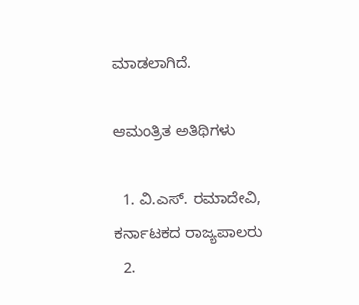ಮಾಡಲಾಗಿದೆ.

ಆಮಂತ್ರಿತ ಅತಿಥಿಗಳು

  1. ವಿ.ಎಸ್‌. ರಮಾದೇವಿ, ಕರ್ನಾಟಕದ ರಾಜ್ಯಪಾಲರು
  2.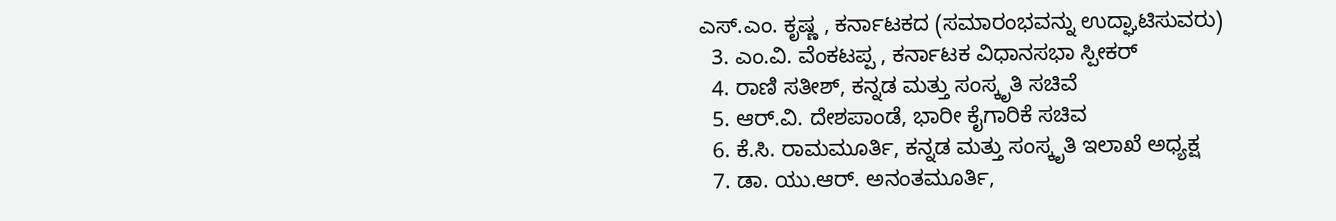ಎಸ್‌.ಎಂ. ಕೃಷ್ಣ , ಕರ್ನಾಟಕದ (ಸಮಾರಂಭವನ್ನು ಉದ್ಘಾಟಿಸುವರು)
  3. ಎಂ.ವಿ. ವೆಂಕಟಪ್ಪ , ಕರ್ನಾಟಕ ವಿಧಾನಸಭಾ ಸ್ಪೀಕರ್‌
  4. ರಾಣಿ ಸತೀಶ್‌, ಕನ್ನಡ ಮತ್ತು ಸಂಸ್ಕೃತಿ ಸಚಿವೆ
  5. ಆರ್‌.ವಿ. ದೇಶಪಾಂಡೆ, ಭಾರೀ ಕೈಗಾರಿಕೆ ಸಚಿವ
  6. ಕೆ.ಸಿ. ರಾಮಮೂರ್ತಿ, ಕನ್ನಡ ಮತ್ತು ಸಂಸ್ಕೃತಿ ಇಲಾಖೆ ಅಧ್ಯಕ್ಷ
  7. ಡಾ. ಯು.ಆರ್‌. ಅನಂತಮೂರ್ತಿ,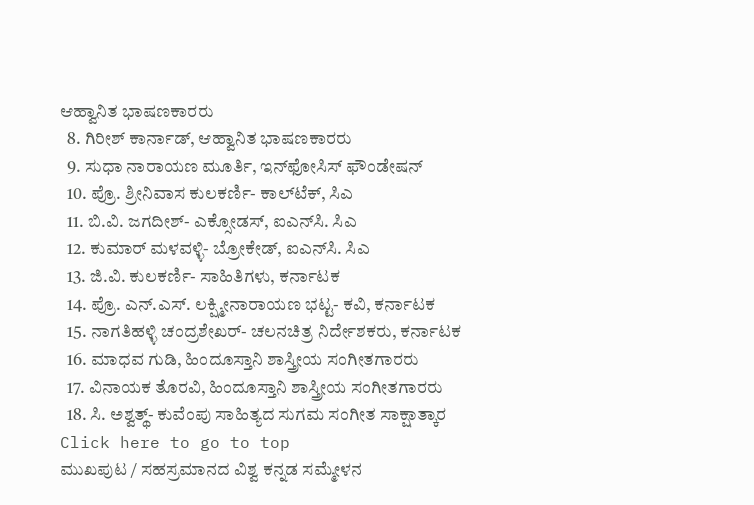ಆಹ್ವಾನಿತ ಭಾಷಣಕಾರರು
  8. ಗಿರೀಶ್‌ ಕಾರ್ನಾಡ್‌, ಆಹ್ವಾನಿತ ಭಾಷಣಕಾರರು
  9. ಸುಧಾ ನಾರಾಯಣ ಮೂರ್ತಿ, ಇನ್‌ಫೋಸಿಸ್‌ ಫೌಂಡೇಷನ್‌
  10. ಪ್ರೊ. ಶ್ರೀನಿವಾಸ ಕುಲಕರ್ಣಿ- ಕಾಲ್‌ಟೆಕ್‌, ಸಿಎ
  11. ಬಿ.ವಿ. ಜಗದೀಶ್‌- ಎಕ್ಸೋಡಸ್‌, ಐಎನ್‌ಸಿ. ಸಿಎ
  12. ಕುಮಾರ್‌ ಮಳವಳ್ಳಿ- ಬ್ರೋಕೇಡ್‌, ಐಎನ್‌ಸಿ. ಸಿಎ
  13. ಜಿ.ವಿ. ಕುಲಕರ್ಣಿ- ಸಾಹಿತಿಗಳು, ಕರ್ನಾಟಕ
  14. ಪ್ರೊ. ಎನ್‌.ಎಸ್‌. ಲಕ್ಷ್ಮೀನಾರಾಯಣ ಭಟ್ಟ- ಕವಿ, ಕರ್ನಾಟಕ
  15. ನಾಗತಿಹಳ್ಳಿ ಚಂದ್ರಶೇಖರ್‌- ಚಲನಚಿತ್ರ ನಿರ್ದೇಶಕರು, ಕರ್ನಾಟಕ
  16. ಮಾಧವ ಗುಡಿ, ಹಿಂದೂಸ್ತಾನಿ ಶಾಸ್ತ್ರೀಯ ಸಂಗೀತಗಾರರು
  17. ವಿನಾಯಕ ತೊರವಿ, ಹಿಂದೂಸ್ತಾನಿ ಶಾಸ್ತ್ರೀಯ ಸಂಗೀತಗಾರರು
  18. ಸಿ. ಅಶ್ವತ್ಥ್‌- ಕುವೆಂಪು ಸಾಹಿತ್ಯದ ಸುಗಮ ಸಂಗೀತ ಸಾಕ್ಷಾತ್ಕಾರ
Click here to go to top
ಮುಖಪುಟ / ಸಹಸ್ರಮಾನದ ವಿಶ್ವ ಕನ್ನಡ ಸಮ್ಮೇಳನ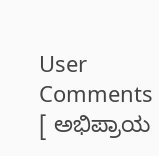User Comments
[ ಅಭಿಪ್ರಾಯ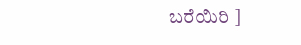ಬರೆಯಿರಿ ]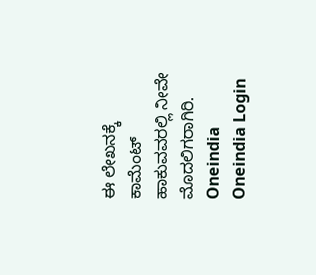ಈ ಲೇಖನಕ್ಕೆ ಕಾಮೆಂಟ್ ಹಾಕುವವರಲ್ಲಿ ನೀವೇ ಮೊದಲಿಗರಾಗಿರಿ.
Oneindia  Oneindia Login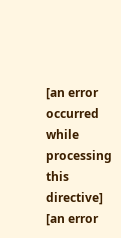[an error occurred while processing this directive]
[an error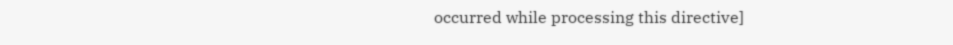occurred while processing this directive]